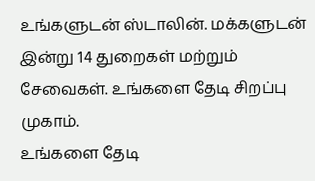உங்களுடன் ஸ்டாலின். மக்களுடன் இன்று 14 துறைகள் மற்றும் சேவைகள். உங்களை தேடி சிறப்பு முகாம்.
உங்களை தேடி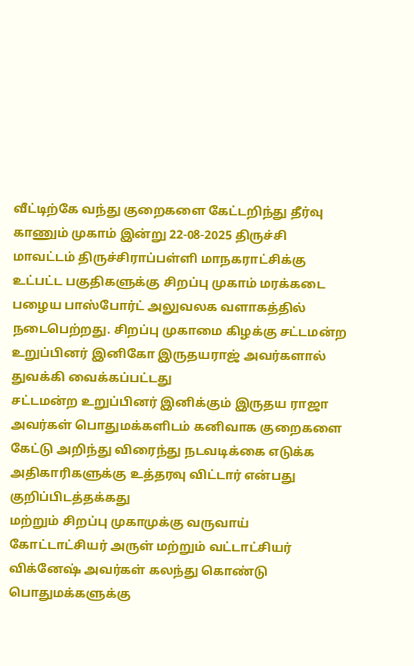வீட்டிற்கே வந்து குறைகளை கேட்டறிந்து தீர்வு காணும் முகாம் இன்று 22-08-2025 திருச்சி மாவட்டம் திருச்சிராப்பள்ளி மாநகராட்சிக்கு உட்பட்ட பகுதிகளுக்கு சிறப்பு முகாம் மரக்கடை பழைய பாஸ்போர்ட் அலுவலக வளாகத்தில் நடைபெற்றது. சிறப்பு முகாமை கிழக்கு சட்டமன்ற உறுப்பினர் இனிகோ இருதயராஜ் அவர்களால் துவக்கி வைக்கப்பட்டது
சட்டமன்ற உறுப்பினர் இனிக்கும் இருதய ராஜா அவர்கள் பொதுமக்களிடம் கனிவாக குறைகளை கேட்டு அறிந்து விரைந்து நடவடிக்கை எடுக்க அதிகாரிகளுக்கு உத்தரவு விட்டார் என்பது குறிப்பிடத்தக்கது
மற்றும் சிறப்பு முகாமுக்கு வருவாய் கோட்டாட்சியர் அருள் மற்றும் வட்டாட்சியர் விக்னேஷ் அவர்கள் கலந்து கொண்டு பொதுமக்களுக்கு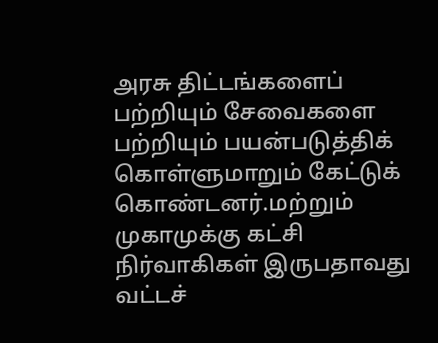அரசு திட்டங்களைப் பற்றியும் சேவைகளை பற்றியும் பயன்படுத்திக் கொள்ளுமாறும் கேட்டுக் கொண்டனர்.மற்றும் முகாமுக்கு கட்சி நிர்வாகிகள் இருபதாவது வட்டச்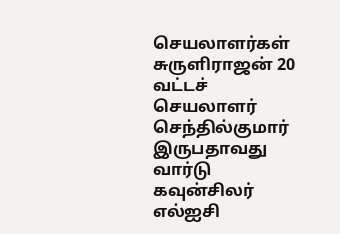செயலாளர்கள் சுருளிராஜன் 20 வட்டச் செயலாளர் செந்தில்குமார் இருபதாவது வார்டு கவுன்சிலர் எல்ஐசி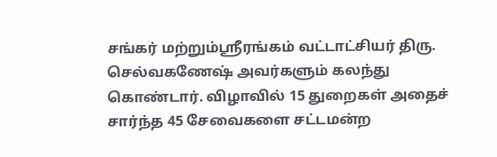சங்கர் மற்றும்ஸ்ரீரங்கம் வட்டாட்சியர் திரு. செல்வகணேஷ் அவர்களும் கலந்து கொண்டார். விழாவில் 15 துறைகள் அதைச் சார்ந்த 45 சேவைகளை சட்டமன்ற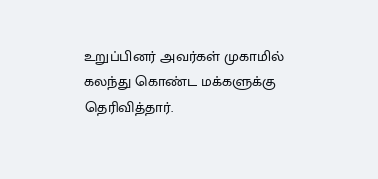உறுப்பினர் அவர்கள் முகாமில் கலந்து கொண்ட மக்களுக்கு தெரிவித்தார்.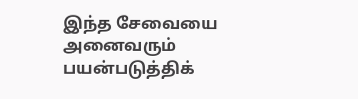இந்த சேவையை அனைவரும் பயன்படுத்திக்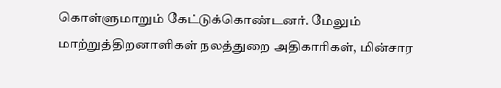கொள்ளுமாறும் கேட்டுக்கொண்டனர். மேலும் மாற்றுத்திறனாளிகள் நலத்துறை அதிகாரிகள், மின்சார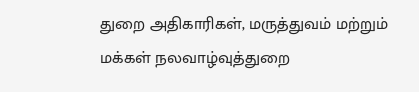துறை அதிகாரிகள், மருத்துவம் மற்றும் மக்கள் நலவாழ்வுத்துறை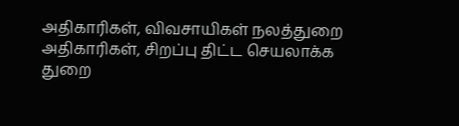அதிகாரிகள், விவசாயிகள் நலத்துறை அதிகாரிகள், சிறப்பு திட்ட செயலாக்க துறை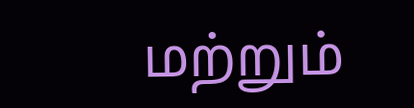மற்றும்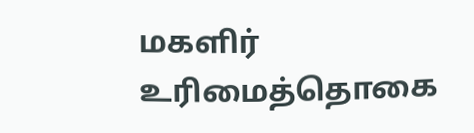மகளிர் உரிமைத்தொகை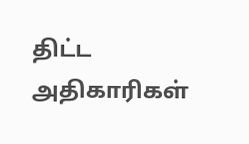திட்ட அதிகாரிகள்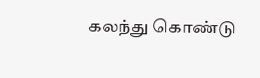கலந்து கொண்டு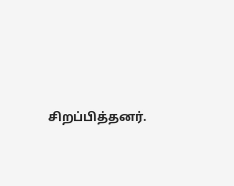சிறப்பித்தனர்.